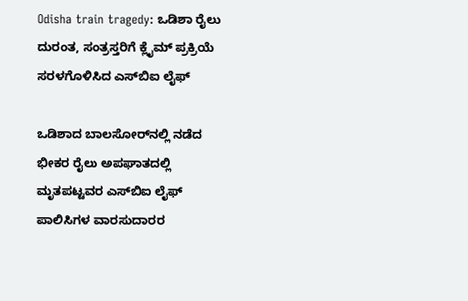Odisha train tragedy: ಒಡಿಶಾ ರೈಲು ದುರಂತ, ಸಂತ್ರಸ್ತರಿಗೆ ಕ್ಲೈಮ್ ಪ್ರಕ್ರಿಯೆ ಸರಳಗೊಳಿಸಿದ ಎಸ್‌ಬಿಐ ಲೈಫ್

ಒಡಿಶಾದ ಬಾಲಸೋರ್‌ನಲ್ಲಿ ನಡೆದ ಭೀಕರ ರೈಲು ಅಪಘಾತದಲ್ಲಿ ಮೃತಪಟ್ಟವರ ಎಸ್‌ಬಿಐ ಲೈಫ್ ಪಾಲಿಸಿಗಳ ವಾರಸುದಾರರ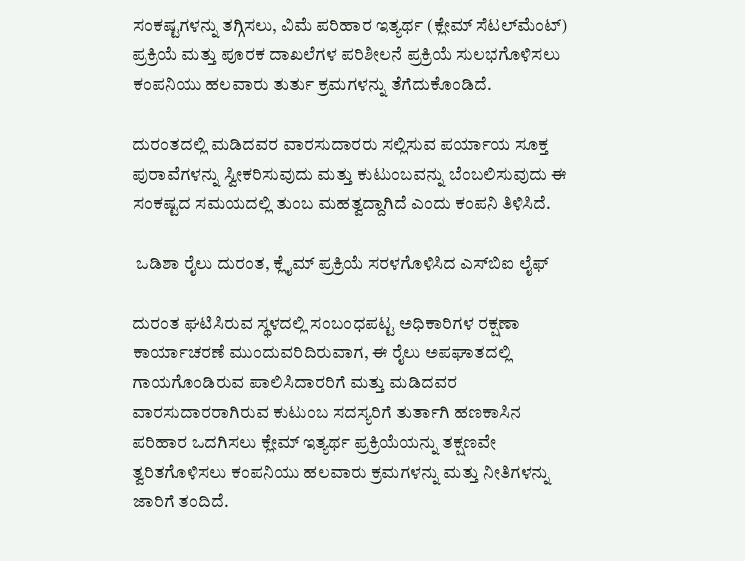ಸಂಕಷ್ಟಗಳನ್ನು ತಗ್ಗಿಸಲು, ವಿಮೆ ಪರಿಹಾರ ಇತ್ಯರ್ಥ (ಕ್ಲೇಮ್ ಸೆಟಲ್‌ಮೆಂಟ್) ಪ್ರಕ್ರಿಯೆ ಮತ್ತು ಪೂರಕ ದಾಖಲೆಗಳ ಪರಿಶೀಲನೆ ಪ್ರಕ್ರಿಯೆ ಸುಲಭಗೊಳಿಸಲು ಕಂಪನಿಯು ಹಲವಾರು ತುರ್ತು ಕ್ರಮಗಳನ್ನು ತೆಗೆದುಕೊಂಡಿದೆ.

ದುರಂತದಲ್ಲಿ ಮಡಿದವರ ವಾರಸುದಾರರು ಸಲ್ಲಿಸುವ ಪರ್ಯಾಯ ಸೂಕ್ತ ಪುರಾವೆಗಳನ್ನು ಸ್ವೀಕರಿಸುವುದು ಮತ್ತು ಕುಟುಂಬವನ್ನು ಬೆಂಬಲಿಸುವುದು ಈ ಸಂಕಷ್ಟದ ಸಮಯದಲ್ಲಿ ತುಂಬ ಮಹತ್ವದ್ದಾಗಿದೆ ಎಂದು ಕಂಪನಿ ತಿಳಿಸಿದೆ.

 ಒಡಿಶಾ ರೈಲು ದುರಂತ, ಕ್ಲೈಮ್ ಪ್ರಕ್ರಿಯೆ ಸರಳಗೊಳಿಸಿದ ಎಸ್‌ಬಿಐ ಲೈಫ್

ದುರಂತ ಘಟಿಸಿರುವ ಸ್ಥಳದಲ್ಲಿ ಸಂಬಂಧಪಟ್ಟ ಅಧಿಕಾರಿಗಳ ರಕ್ಷಣಾ ಕಾರ್ಯಾಚರಣೆ ಮುಂದುವರಿದಿರುವಾಗ, ಈ ರೈಲು ಅಪಘಾತದಲ್ಲಿ ಗಾಯಗೊಂಡಿರುವ ಪಾಲಿಸಿದಾರರಿಗೆ ಮತ್ತು ಮಡಿದವರ ವಾರಸುದಾರರಾಗಿರುವ ಕುಟುಂಬ ಸದಸ್ಯರಿಗೆ ತುರ್ತಾಗಿ ಹಣಕಾಸಿನ ಪರಿಹಾರ ಒದಗಿಸಲು ಕ್ಲೇಮ್‌ ಇತ್ಯರ್ಥ ಪ್ರಕ್ರಿಯೆಯನ್ನು ತಕ್ಷಣವೇ ತ್ವರಿತಗೊಳಿಸಲು ಕಂಪನಿಯು ಹಲವಾರು ಕ್ರಮಗಳನ್ನು ಮತ್ತು ನೀತಿಗಳನ್ನು ಜಾರಿಗೆ ತಂದಿದೆ.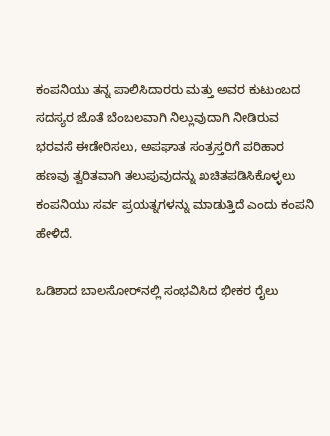ಕಂಪನಿಯು ತನ್ನ ಪಾಲಿಸಿದಾರರು ಮತ್ತು ಅವರ ಕುಟುಂಬದ ಸದಸ್ಯರ ಜೊತೆ ಬೆಂಬಲವಾಗಿ ನಿಲ್ಲುವುದಾಗಿ ನೀಡಿರುವ ಭರವಸೆ ಈಡೇರಿಸಲು, ಅಪಘಾತ ಸಂತ್ರಸ್ತರಿಗೆ ಪರಿಹಾರ ಹಣವು ತ್ವರಿತವಾಗಿ ತಲುಪುವುದನ್ನು ಖಚಿತಪಡಿಸಿಕೊಳ್ಳಲು ಕಂಪನಿಯು ಸರ್ವ ಪ್ರಯತ್ನಗಳನ್ನು ಮಾಡುತ್ತಿದೆ ಎಂದು ಕಂಪನಿ ಹೇಳಿದೆ.

ಒಡಿಶಾದ ಬಾಲಸೋರ್‌ನಲ್ಲಿ ಸಂಭವಿಸಿದ ಭೀಕರ ರೈಲು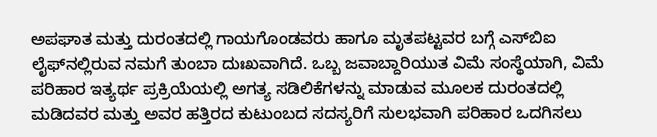ಅಪಘಾತ ಮತ್ತು ದುರಂತದಲ್ಲಿ ಗಾಯಗೊಂಡವರು ಹಾಗೂ ಮೃತಪಟ್ಟವರ ಬಗ್ಗೆ ಎಸ್‌ಬಿಐ ಲೈಫ್‌ನಲ್ಲಿರುವ ನಮಗೆ ತುಂಬಾ ದುಃಖವಾಗಿದೆ. ಒಬ್ಬ ಜವಾಬ್ದಾರಿಯುತ ವಿಮೆ ಸಂಸ್ಥೆಯಾಗಿ, ವಿಮೆ ಪರಿಹಾರ ಇತ್ಯರ್ಥ ಪ್ರಕ್ರಿಯೆಯಲ್ಲಿ ಅಗತ್ಯ ಸಡಿಲಿಕೆಗಳನ್ನು ಮಾಡುವ ಮೂಲಕ ದುರಂತದಲ್ಲಿ ಮಡಿದವರ ಮತ್ತು ಅವರ ಹತ್ತಿರದ ಕುಟುಂಬದ ಸದಸ್ಯರಿಗೆ ಸುಲಭವಾಗಿ ಪರಿಹಾರ ಒದಗಿಸಲು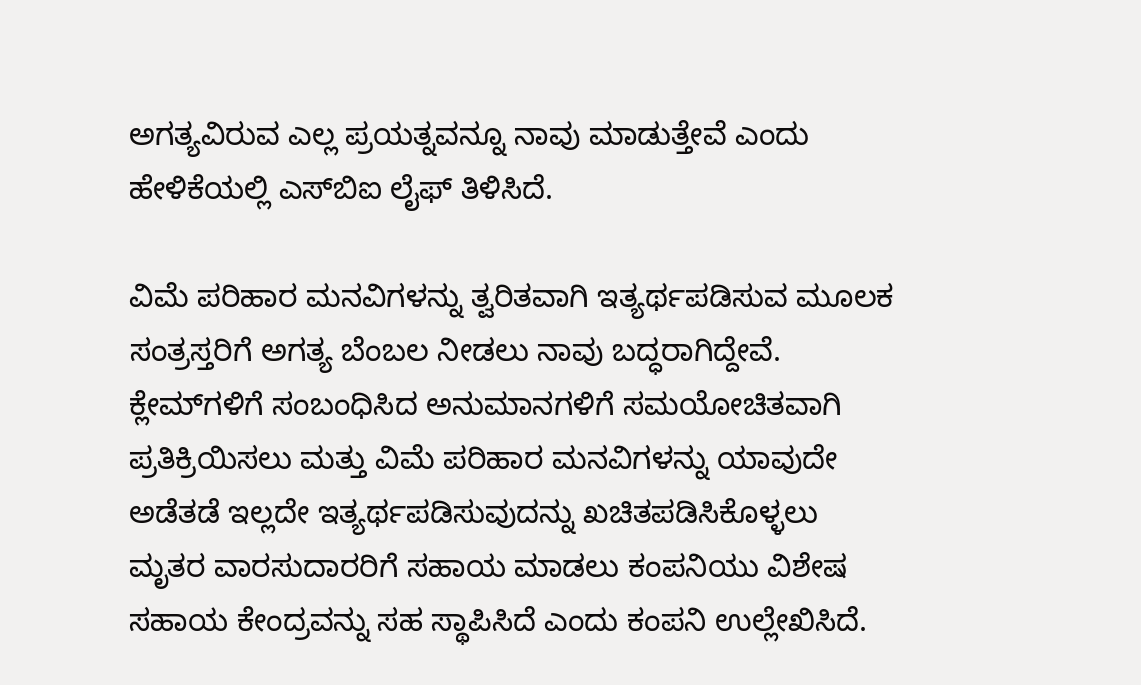ಅಗತ್ಯವಿರುವ ಎಲ್ಲ ಪ್ರಯತ್ನವನ್ನೂ ನಾವು ಮಾಡುತ್ತೇವೆ ಎಂದು ಹೇಳಿಕೆಯಲ್ಲಿ ಎಸ್‌ಬಿಐ ಲೈಫ್ ತಿಳಿಸಿದೆ.

ವಿಮೆ ಪರಿಹಾರ ಮನವಿಗಳನ್ನು ತ್ವರಿತವಾಗಿ ಇತ್ಯರ್ಥಪಡಿಸುವ ಮೂಲಕ ಸಂತ್ರಸ್ತರಿಗೆ ಅಗತ್ಯ ಬೆಂಬಲ ನೀಡಲು ನಾವು ಬದ್ಧರಾಗಿದ್ದೇವೆ. ಕ್ಲೇಮ್‌ಗಳಿಗೆ ಸಂಬಂಧಿಸಿದ ಅನುಮಾನಗಳಿಗೆ ಸಮಯೋಚಿತವಾಗಿ ಪ್ರತಿಕ್ರಿಯಿಸಲು ಮತ್ತು ವಿಮೆ ಪರಿಹಾರ ಮನವಿಗಳನ್ನು ಯಾವುದೇ ಅಡೆತಡೆ ಇಲ್ಲದೇ ಇತ್ಯರ್ಥಪಡಿಸುವುದನ್ನು ಖಚಿತಪಡಿಸಿಕೊಳ್ಳಲು ಮೃತರ ವಾರಸುದಾರರಿಗೆ ಸಹಾಯ ಮಾಡಲು ಕಂಪನಿಯು ವಿಶೇಷ ಸಹಾಯ ಕೇಂದ್ರವನ್ನು ಸಹ ಸ್ಥಾಪಿಸಿದೆ ಎಂದು ಕಂಪನಿ ಉಲ್ಲೇಖಿಸಿದೆ.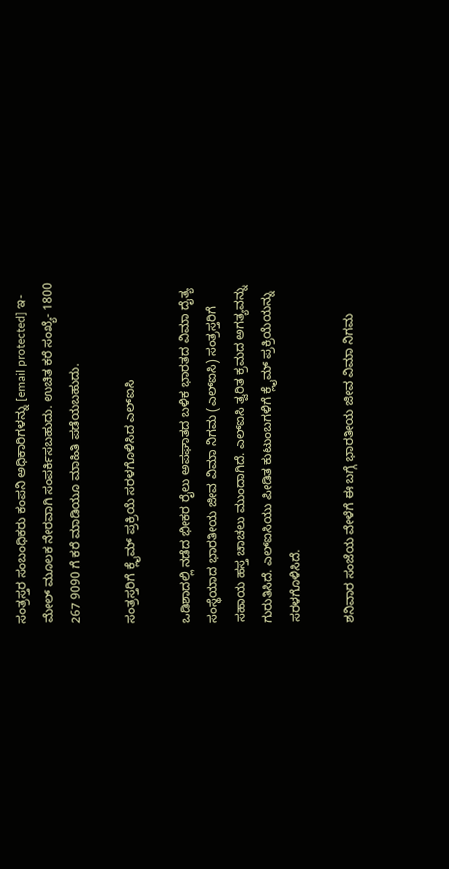ಸಂತ್ರಸ್ತರ ಸಂಬಂಧಿಕರು ಕಂಪನಿ ಅಧಿಕಾರಿಗಳನ್ನು [email protected] ಇ-ಮೇಲ್ ಮೂಲಕ ನೇರವಾಗಿ ಸಂಪರ್ಕಿಸಬಹುದು. ಉಚಿತ ಕರೆ ಸಂಖ್ಯೆ- 1800 267 9090 ಗೆ ಕರೆ ಮಾಡಿಯೂ ಮಾಹಿತಿ ಪಡೆಯಬಹುದು.

ಸಂತ್ರಸ್ತರಿಗೆ ಕ್ಲೈಮ್ ಪ್ರಕ್ರಿಯೆ ಸರಳಗೊಳಿಸಿದ ಎಲ್‌ಐಸಿ

ಒಡಿಶಾದಲ್ಲಿ ನಡೆದ ಭೀಕರ ರೈಲು ಅಪಘಾತದ ಬಳಿಕ ಭಾರತದ ವಿಮಾ ದೈತ್ಯ ಸಂಸ್ಥೆಯಾದ ಭಾರತೀಯ ಜೀವ ವಿಮಾ ನಿಗಮ (ಎಲ್‌ಐಸಿ) ಸಂತ್ರಸ್ತರಿಗೆ ಸಹಾಯ ಹಸ್ತ ಚಾಚಲು ಮುಂದಾಗಿದೆ. ಎಲ್‌ಐಸಿ ತ್ವರಿತ ಕ್ರಮದ ಅಗತ್ಯವನ್ನು ಗುರುತಿಸಿದೆ. ಎಲ್‌ಐಸಿಯು ಪೀಡಿತ ಕುಟುಂಬಗಳಿಗೆ ಕ್ಲೈಮ್ ಪ್ರಕ್ರಿಯೆಯನ್ನು ಸರಳಗೊಳಿಸಿದೆ.

ಶನಿವಾರ ಸಂಜೆಯ ವೇಳೆಗೆ ಈ ಬಗ್ಗೆ ಭಾರತೀಯ ಜೀವ ವಿಮಾ ನಿಗಮ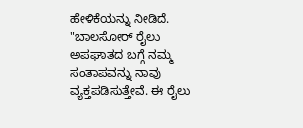ಹೇಳಿಕೆಯನ್ನು ನೀಡಿದೆ. "ಬಾಲಸೋರ್ ರೈಲು ಅಪಘಾತದ ಬಗ್ಗೆ ನಮ್ಮ ಸಂತಾಪವನ್ನು ನಾವು ವ್ಯಕ್ತಪಡಿಸುತ್ತೇವೆ. ಈ ರೈಲು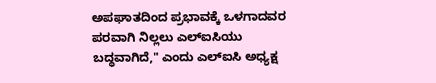ಅಪಘಾತದಿಂದ ಪ್ರಭಾವಕ್ಕೆ ಒಳಗಾದವರ ಪರವಾಗಿ ನಿಲ್ಲಲು ಎಲ್ಐಸಿಯು ಬದ್ಧವಾಗಿದೆ," ಎಂದು ಎಲ್‌ಐಸಿ ಅಧ್ಯಕ್ಷ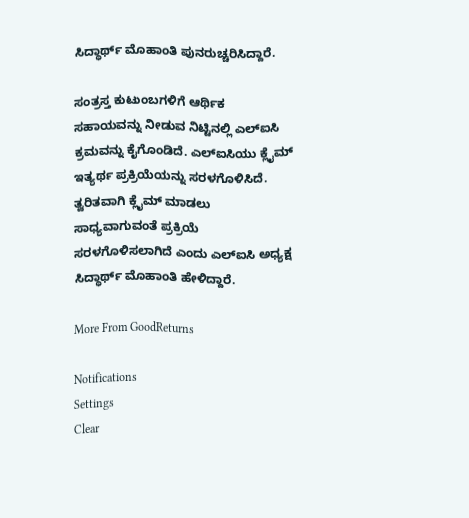ಸಿದ್ಧಾರ್ಥ್ ಮೊಹಾಂತಿ ಪುನರುಚ್ಚರಿಸಿದ್ದಾರೆ.

ಸಂತ್ರಸ್ತ ಕುಟುಂಬಗಳಿಗೆ ಆರ್ಥಿಕ ಸಹಾಯವನ್ನು ನೀಡುವ ನಿಟ್ಟಿನಲ್ಲಿ ಎಲ್‌ಐಸಿ ಕ್ರಮವನ್ನು ಕೈಗೊಂಡಿದೆ. ಎಲ್‌ಐಸಿಯು ಕ್ಲೈಮ್ ಇತ್ಯರ್ಥ ಪ್ರಕ್ರಿಯೆಯನ್ನು ಸರಳಗೊಳಿಸಿದೆ. ತ್ವರಿತವಾಗಿ ಕ್ಲೈಮ್ ಮಾಡಲು ಸಾಧ್ಯವಾಗುವಂತೆ ಪ್ರಕ್ರಿಯೆ ಸರಳಗೊಳಿಸಲಾಗಿದೆ ಎಂದು ಎಲ್‌ಐಸಿ ಅಧ್ಯಕ್ಷ ಸಿದ್ಧಾರ್ಥ್ ಮೊಹಾಂತಿ ಹೇಳಿದ್ದಾರೆ.

More From GoodReturns

Notifications
Settings
Clear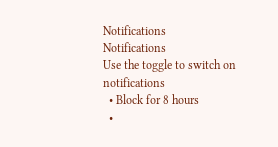Notifications
Notifications
Use the toggle to switch on notifications
  • Block for 8 hours
  •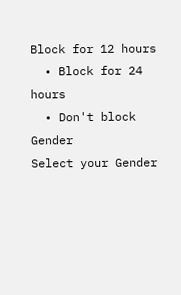Block for 12 hours
  • Block for 24 hours
  • Don't block
Gender
Select your Gender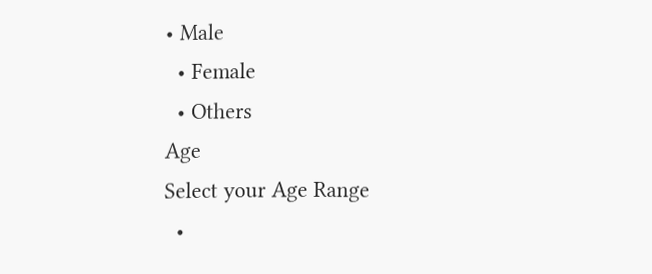• Male
  • Female
  • Others
Age
Select your Age Range
  •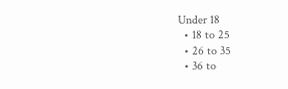Under 18
  • 18 to 25
  • 26 to 35
  • 36 to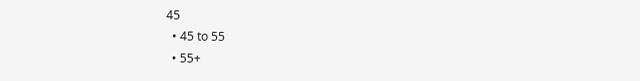45
  • 45 to 55
  • 55+